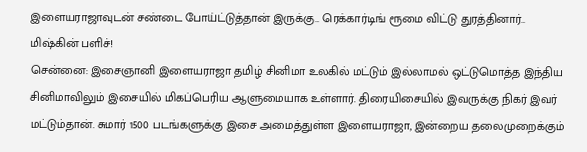இளையராஜாவுடன் சண்டை போய்ட்டுத்தான் இருக்கு.. ரெக்கார்டிங் ரூமை விட்டு துரத்தினார்.. மிஷ்கின் பளிச்!
சென்னை: இசைஞானி இளையராஜா தமிழ் சினிமா உலகில் மட்டும் இல்லாமல் ஒட்டுமொத்த இந்திய சினிமாவிலும் இசையில் மிகப்பெரிய ஆளுமையாக உள்ளார். திரையிசையில் இவருக்கு நிகர் இவர் மட்டும்தான். சுமார் 1500 படங்களுக்கு இசை அமைத்துள்ள இளையராஜா, இன்றைய தலைமுறைக்கும்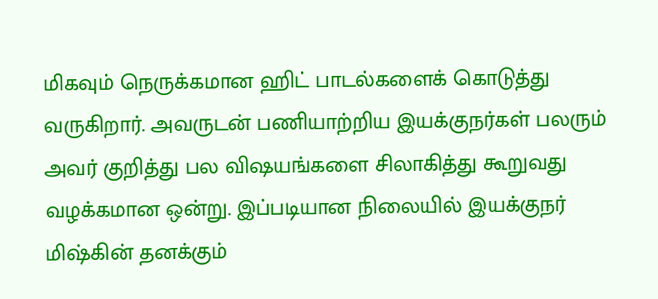மிகவும் நெருக்கமான ஹிட் பாடல்களைக் கொடுத்து வருகிறார். அவருடன் பணியாற்றிய இயக்குநர்கள் பலரும் அவர் குறித்து பல விஷயங்களை சிலாகித்து கூறுவது வழக்கமான ஒன்று. இப்படியான நிலையில் இயக்குநர் மிஷ்கின் தனக்கும்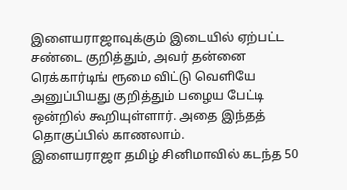இளையராஜாவுக்கும் இடையில் ஏற்பட்ட சண்டை குறித்தும், அவர் தன்னை ரெக்கார்டிங் ரூமை விட்டு வெளியே அனுப்பியது குறித்தும் பழைய பேட்டி ஒன்றில் கூறியுள்ளார். அதை இந்தத் தொகுப்பில் காணலாம்.
இளையராஜா தமிழ் சினிமாவில் கடந்த 50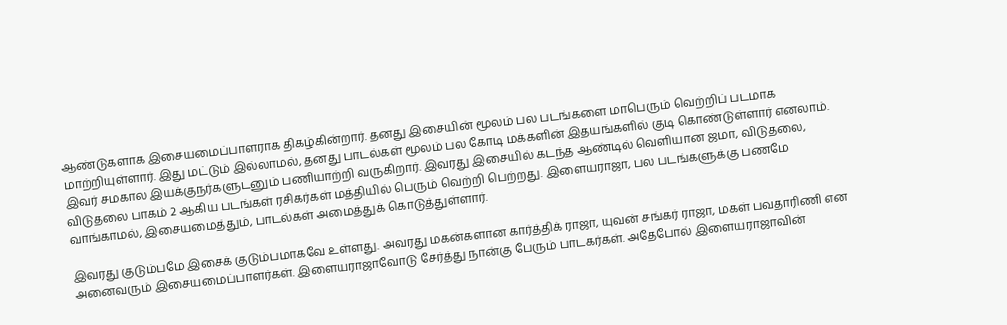ஆண்டுகளாக இசையமைப்பாளராக திகழ்கின்றார். தனது இசையின் மூலம் பல படங்களை மாபெரும் வெற்றிப் படமாக மாற்றியுள்ளார். இது மட்டும் இல்லாமல், தனது பாடல்கள் மூலம் பல கோடி மக்களின் இதயங்களில் குடி கொண்டுள்ளார் எனலாம். இவர் சமகால இயக்குநர்களுடனும் பணியாற்றி வருகிறார். இவரது இசையில் கடந்த ஆண்டில் வெளியான ஜமா, விடுதலை, விடுதலை பாகம் 2 ஆகிய படங்கள் ரசிகர்கள் மத்தியில் பெரும் வெற்றி பெற்றது. இளையராஜா, பல படங்களுக்கு பணமே வாங்காமல், இசையமைத்தும், பாடல்கள் அமைத்துக் கொடுத்துள்ளார்.

இவரது குடும்பமே இசைக் குடும்பமாகவே உள்ளது. அவரது மகன்களான கார்த்திக் ராஜா, யுவன் சங்கர் ராஜா, மகள் பவதாரிணி என அனைவரும் இசையமைப்பாளர்கள். இளையராஜாவோடு சேர்த்து நான்கு பேரும் பாடகர்கள். அதேபோல் இளையராஜாவின்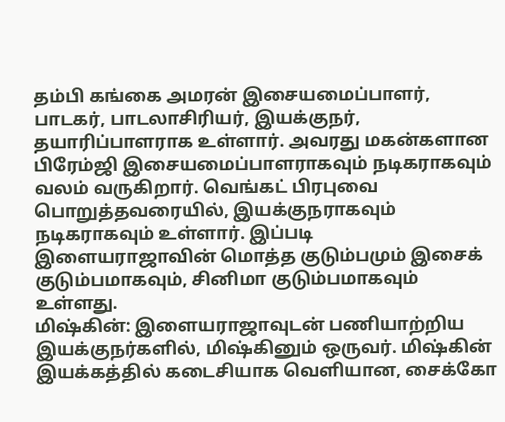தம்பி கங்கை அமரன் இசையமைப்பாளர், பாடகர், பாடலாசிரியர், இயக்குநர், தயாரிப்பாளராக உள்ளார். அவரது மகன்களான பிரேம்ஜி இசையமைப்பாளராகவும் நடிகராகவும் வலம் வருகிறார். வெங்கட் பிரபுவை பொறுத்தவரையில், இயக்குநராகவும் நடிகராகவும் உள்ளார். இப்படி இளையராஜாவின் மொத்த குடும்பமும் இசைக் குடும்பமாகவும், சினிமா குடும்பமாகவும் உள்ளது.
மிஷ்கின்: இளையராஜாவுடன் பணியாற்றிய இயக்குநர்களில், மிஷ்கினும் ஒருவர். மிஷ்கின் இயக்கத்தில் கடைசியாக வெளியான, சைக்கோ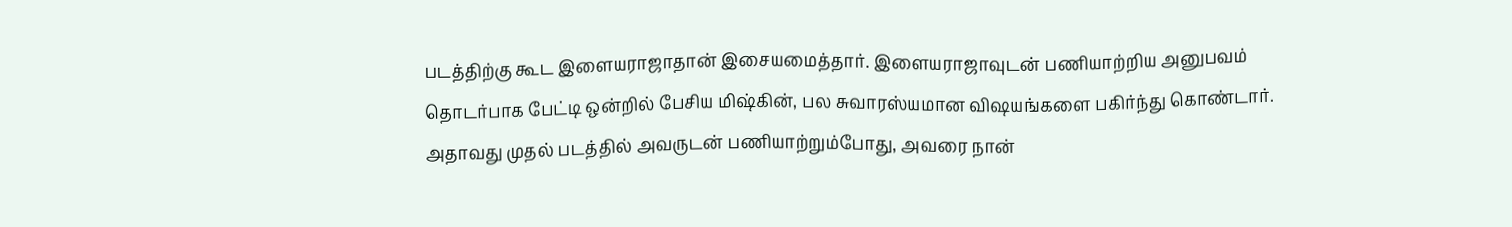படத்திற்கு கூட இளையராஜாதான் இசையமைத்தார். இளையராஜாவுடன் பணியாற்றிய அனுபவம் தொடர்பாக பேட்டி ஒன்றில் பேசிய மிஷ்கின், பல சுவாரஸ்யமான விஷயங்களை பகிர்ந்து கொண்டார். அதாவது முதல் படத்தில் அவருடன் பணியாற்றும்போது, அவரை நான்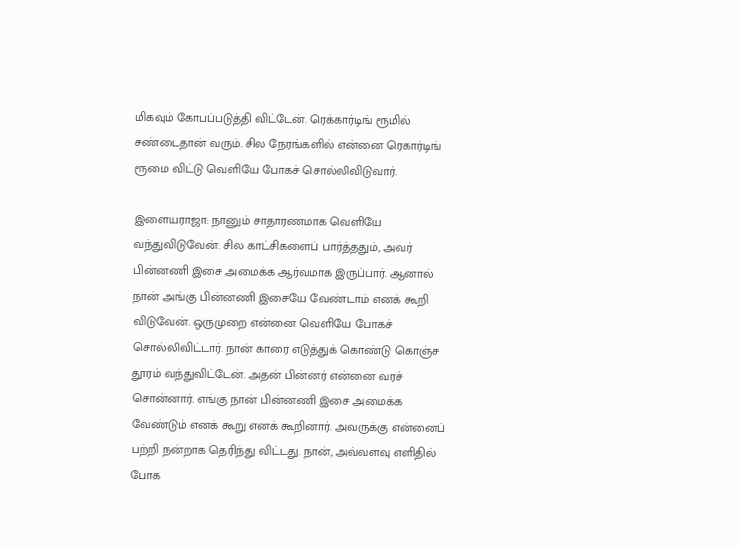மிகவும் கோபப்படுத்தி விட்டேன். ரெக்கார்டிங் ரூமில் சண்டைதான் வரும். சில நேரங்களில் என்னை ரெகார்டிங் ரூமை விட்டு வெளியே போகச் சொல்லிவிடுவார்.

இளையராஜா: நானும் சாதாரணமாக வெளியே வந்துவிடுவேன். சில காட்சிகளைப் பார்த்ததும், அவர் பின்னணி இசை அமைக்க ஆர்வமாக இருப்பார். ஆனால் நான் அங்கு பின்னணி இசையே வேண்டாம் எனக் கூறி விடுவேன். ஒருமுறை என்னை வெளியே போகச் சொல்லிவிட்டார். நான் காரை எடுத்துக் கொண்டு கொஞ்ச தூரம் வந்துவிட்டேன். அதன் பின்னர் என்னை வரச் சொன்னார். எங்கு நான் பின்னணி இசை அமைக்க வேண்டும் எனக் கூறு எனக் கூறினார். அவருக்கு என்னைப் பற்றி நன்றாக தெரிந்து விட்டது. நான், அவ்வளவு எளிதில் போக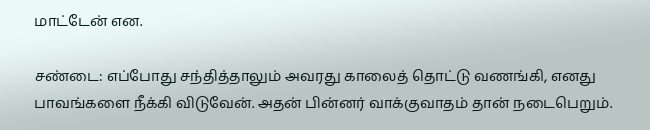மாட்டேன் என.

சண்டை: எப்போது சந்தித்தாலும் அவரது காலைத் தொட்டு வணங்கி, எனது பாவங்களை நீக்கி விடுவேன். அதன் பின்னர் வாக்குவாதம் தான் நடைபெறும்.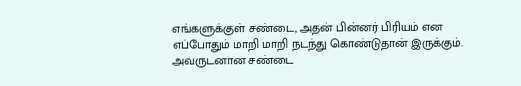எங்களுக்குள் சண்டை, அதன் பின்னர் பிரியம் என எப்போதும் மாறி மாறி நடந்து கொண்டுதான் இருக்கும். அவருடனான சண்டை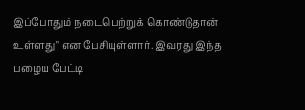இப்போதும் நடைபெற்றுக் கொண்டுதான் உள்ளது" என பேசியுள்ளார். இவரது இந்த பழைய பேட்டி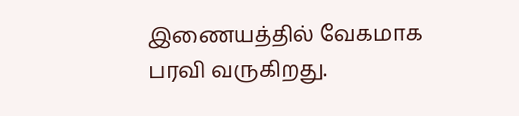இணையத்தில் வேகமாக பரவி வருகிறது.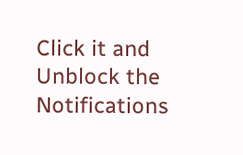Click it and Unblock the Notifications